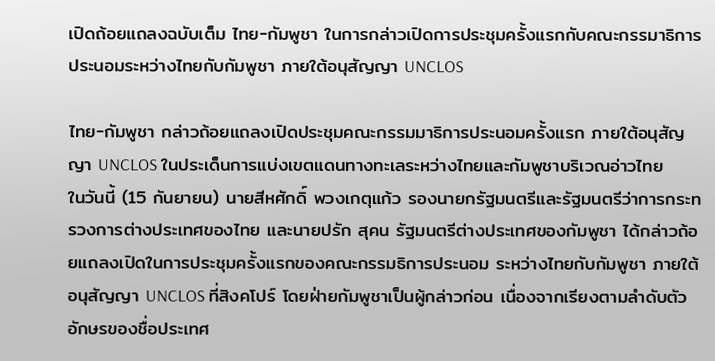เปิดถ้อยแถลงฉบับเต็ม ไทย-กัมพูชา ในการกล่าวเปิดการประชุมครั้งแรกกับคณะกรรมาธิการประนอมระหว่างไทยกับกัมพูชา ภายใต้อนุสัญญา UNCLOS

ไทย-กัมพูชา กล่าวถ้อยแถลงเปิดประชุมคณะกรรมมาธิการประนอมครั้งแรก ภายใต้อนุสัญญา UNCLOS ในประเด็นการแบ่งเขตแดนทางทะเลระหว่างไทยและกัมพูชาบริเวณอ่าวไทย
ในวันนี้ (15 กันยายน) นายสีหศักดิ์ พวงเกตุแก้ว รองนายกรัฐมนตรีและรัฐมนตรีว่าการกระทรวงการต่างประเทศของไทย และนายปรัก สุคน รัฐมนตรีต่างประเทศของกัมพูชา ได้กล่าวถ้อยแถลงเปิดในการประชุมครั้งแรกของคณะกรรมธิการประนอม ระหว่างไทยกับกัมพูชา ภายใต้อนุสัญญา UNCLOS ที่สิงคโปร์ โดยฝ่ายกัมพูชาเป็นผู้กล่าวก่อน เนื่องจากเรียงตามลำดับตัวอักษรของชื่อประเทศ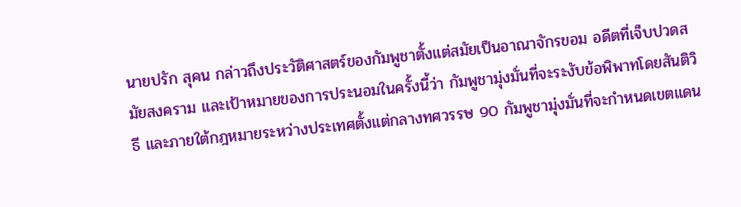นายปรัก สุคน กล่าวถึงประวัติศาสตร์ของกัมพูชาตั้งแต่สมัยเป็นอาณาจักรขอม อดีตที่เจ็บปวดสมัยสงคราม และเป้าหมายของการประนอมในครั้งนี้ว่า กัมพูชามุ่งมั่นที่จะระงับข้อพิพาทโดยสันติวิธี และภายใต้กฎหมายระหว่างประเทศตั้งแต่กลางทศวรรษ 90 กัมพูชามุ่งมั่นที่จะกำหนดเขตแดน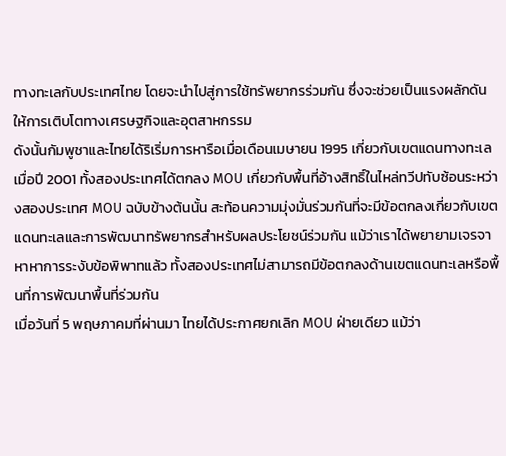ทางทะเลกับประเทศไทย โดยจะนำไปสู่การใช้ทรัพยากรร่วมกัน ซึ่งจะช่วยเป็นแรงผลักดันให้การเติบโตทางเศรษฐกิจและอุตสาหกรรม
ดังนั้นกัมพูชาและไทยได้ริเริ่มการหารือเมื่อเดือนเมษายน 1995 เกี่ยวกับเขตแดนทางทะเล เมื่อปี 2001 ทั้งสองประเทศได้ตกลง MOU เกี่ยวกับพื้นที่อ้างสิทธิ์ในไหล่ทวีปทับซ้อนระหว่างสองประเทศ MOU ฉบับข้างต้นนั้น สะท้อนความมุ่งมั่นร่วมกันที่จะมีข้อตกลงเกี่ยวกับเขตแดนทะเลและการพัฒนาทรัพยากรสำหรับผลประโยชน์ร่วมกัน แม้ว่าเราได้พยายามเจรจาหาหาการระงับข้อพิพาทแล้ว ทั้งสองประเทศไม่สามารถมีข้อตกลงด้านเขตแดนทะเลหรือพื้นที่การพัฒนาพื้นที่ร่วมกัน
เมื่อวันที่ 5 พฤษภาคมที่ผ่านมา ไทยได้ประกาศยกเลิก MOU ฝ่ายเดียว แม้ว่า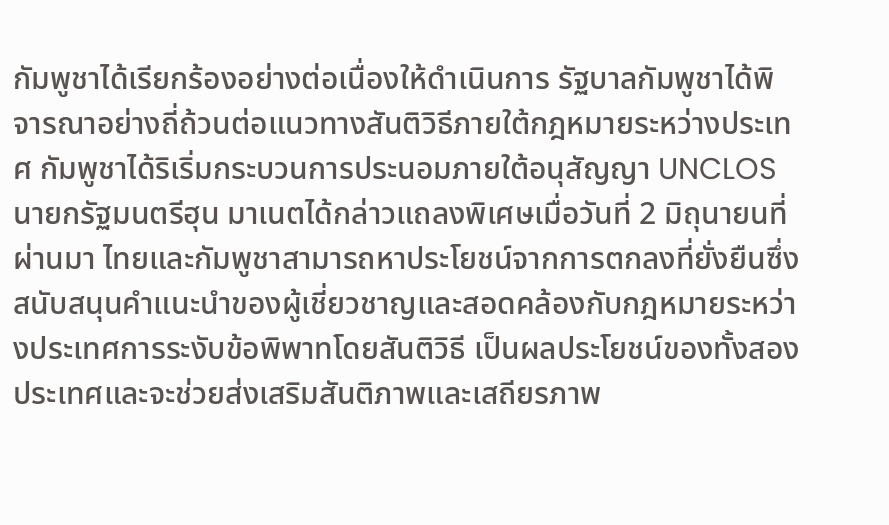กัมพูชาได้เรียกร้องอย่างต่อเนื่องให้ดำเนินการ รัฐบาลกัมพูชาได้พิจารณาอย่างถี่ถ้วนต่อแนวทางสันติวิธีภายใต้กฎหมายระหว่างประเทศ กัมพูชาได้ริเริ่มกระบวนการประนอมภายใต้อนุสัญญา UNCLOS นายกรัฐมนตรีฮุน มาเนตได้กล่าวแถลงพิเศษเมื่อวันที่ 2 มิถุนายนที่ผ่านมา ไทยและกัมพูชาสามารถหาประโยชน์จากการตกลงที่ยั่งยืนซึ่งสนับสนุนคำแนะนำของผู้เชี่ยวชาญและสอดคล้องกับกฎหมายระหว่างประเทศการระงับข้อพิพาทโดยสันติวิธี เป็นผลประโยชน์ของทั้งสองประเทศและจะช่วยส่งเสริมสันติภาพและเสถียรภาพ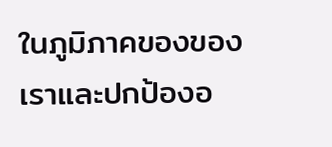ในภูมิภาคของของเราและปกป้องอ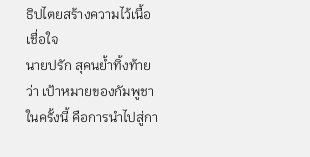ธิปไตยสร้างความไว้เนื้อเชื่อใจ
นายปรัก สุคนย้ำทิ้งท้ายว่า เป้าหมายของกัมพูชาในครั้งนี้ คือการนำไปสู่กา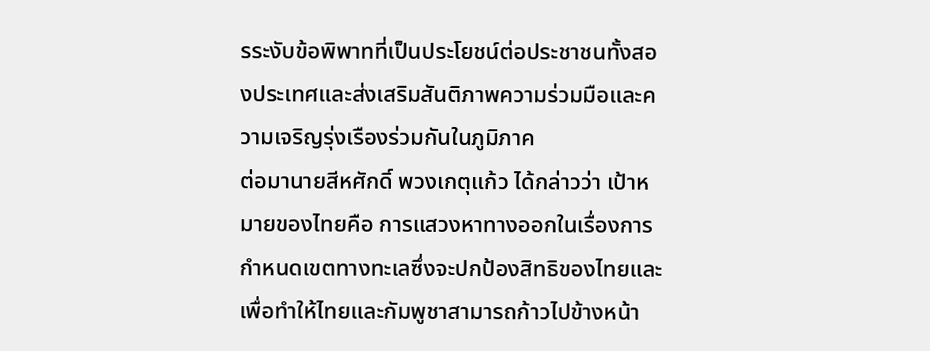รระงับข้อพิพาทที่เป็นประโยชน์ต่อประชาชนทั้งสองประเทศและส่งเสริมสันติภาพความร่วมมือและความเจริญรุ่งเรืองร่วมกันในภูมิภาค
ต่อมานายสีหศักดิ์ พวงเกตุแก้ว ได้กล่าวว่า เป้าหมายของไทยคือ การแสวงหาทางออกในเรื่องการกำหนดเขตทางทะเลซึ่งจะปกป้องสิทธิของไทยและเพื่อทำให้ไทยและกัมพูชาสามารถก้าวไปข้างหน้า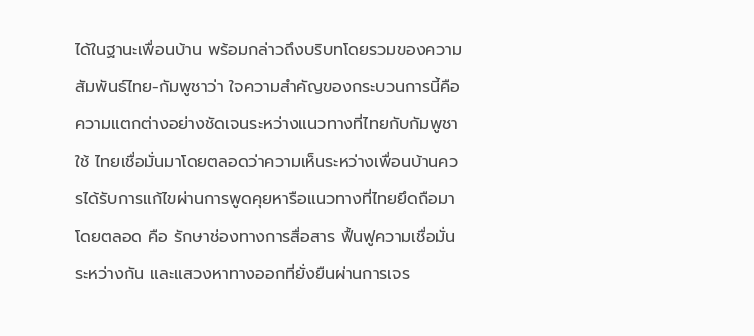ได้ในฐานะเพื่อนบ้าน พร้อมกล่าวถึงบริบทโดยรวมของความสัมพันธ์ไทย-กัมพูชาว่า ใจความสำคัญของกระบวนการนี้คือความแตกต่างอย่างชัดเจนระหว่างแนวทางที่ไทยกับกัมพูชาใช้ ไทยเชื่อมั่นมาโดยตลอดว่าความเห็นระหว่างเพื่อนบ้านควรได้รับการแก้ไขผ่านการพูดคุยหารือแนวทางที่ไทยยึดถือมาโดยตลอด คือ รักษาช่องทางการสื่อสาร ฟื้นฟูความเชื่อมั่นระหว่างกัน และแสวงหาทางออกที่ยั่งยืนผ่านการเจร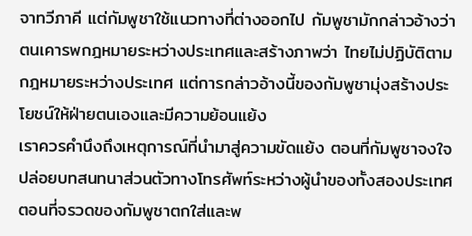จาทวีภาคี แต่กัมพูชาใช้แนวทางที่ต่างออกไป กัมพูชามักกล่าวอ้างว่า ตนเคารพกฎหมายระหว่างประเทศและสร้างภาพว่า ไทยไม่ปฏิบัติตามกฎหมายระหว่างประเทศ แต่การกล่าวอ้างนี้ของกัมพูชามุ่งสร้างประโยชน์ให้ฝ่ายตนเองและมีความย้อนแย้ง
เราควรคำนึงถึงเหตุการณ์ที่นำมาสู่ความขัดแย้ง ตอนที่กัมพูชาจงใจปล่อยบทสนทนาส่วนตัวทางโทรศัพท์ระหว่างผู้นำของทั้งสองประเทศ ตอนที่จรวดของกัมพูชาตกใส่และพ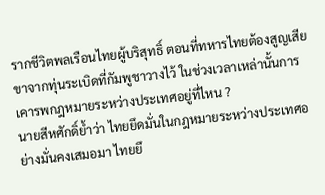รากชีวิตพลเรือนไทยผู้บริสุทธิ์ ตอนที่ทหารไทยต้องสูญเสียขาจากทุ่นระเบิดที่กัมพูชาวางไว้ ในช่วงเวลาเหล่านั้นการเคารพกฎหมายระหว่างประเทศอยู่ที่ไหน ?
นายสีหศักดิ์ย้ำว่า ไทยยึดมั่นในกฎหมายระหว่างประเทศอย่างมั่นคงเสมอมา ไทยยึ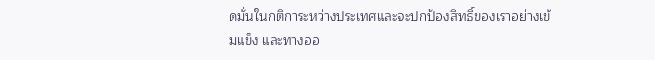ดมั่นในกติการะหว่างประเทศและจะปกป้องสิทธิ์ของเราอย่างเข้มแข็ง และทางออ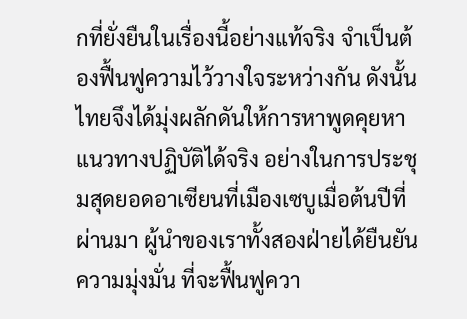กที่ยั่งยืนในเรื่องนี้อย่างแท้จริง จำเป็นต้องฟื้นฟูความไว้วางใจระหว่างกัน ดังนั้นไทยจึงได้มุ่งผลักดันให้การหาพูดคุยหาแนวทางปฏิบัติได้จริง อย่างในการประชุมสุดยอดอาเซียนที่เมืองเซบูเมื่อต้นปีที่ผ่านมา ผู้นำของเราทั้งสองฝ่ายได้ยืนยันความมุ่งมั่น ที่จะฟื้นฟูควา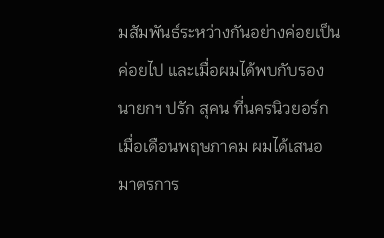มสัมพันธ์ระหว่างกันอย่างค่อยเป็นค่อยไป และเมื่อผมได้พบกับรองนายกฯ ปรัก สุคน ที่นครนิวยอร์ก เมื่อเดือนพฤษภาคม ผมได้เสนอมาตรการ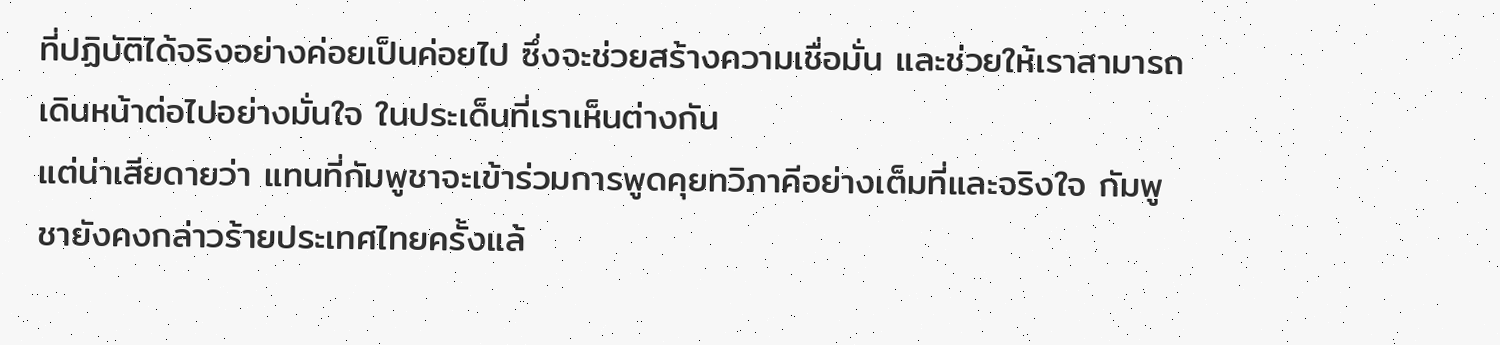ที่ปฏิบัติได้จริงอย่างค่อยเป็นค่อยไป ซึ่งจะช่วยสร้างความเชื่อมั่น และช่วยให้เราสามารถเดินหน้าต่อไปอย่างมั่นใจ ในประเด็นที่เราเห็นต่างกัน
แต่น่าเสียดายว่า แทนที่กัมพูชาจะเข้าร่วมการพูดคุยทวิภาคีอย่างเต็มที่และจริงใจ กัมพูชายังคงกล่าวร้ายประเทศไทยครั้งแล้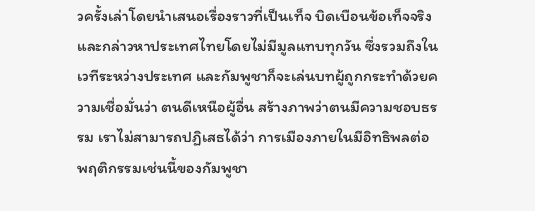วครั้งเล่าโดยนำเสนอเรื่องราวที่เป็นเท็จ บิดเบือนข้อเท็จจริง และกล่าวหาประเทศไทยโดยไม่มีมูลแทบทุกวัน ซึ่งรวมถึงในเวทีระหว่างประเทศ และกัมพูชาก็จะเล่นบทผู้ถูกกระทำด้วยความเชื่อมั่นว่า ตนดีเหนือผู้อื่น สร้างภาพว่าตนมีความชอบธรรม เราไม่สามารถปฏิเสธได้ว่า การเมืองภายในมีอิทธิพลต่อพฤติกรรมเช่นนี้ของกัมพูชา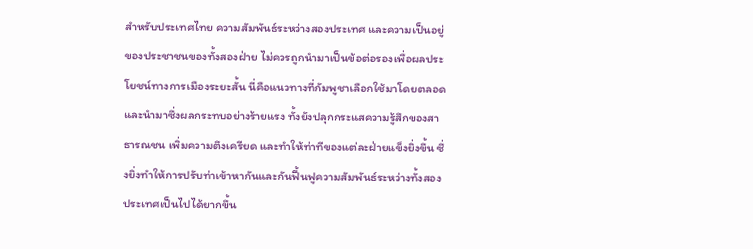สำหรับประเทศไทย ความสัมพันธ์ระหว่างสองประเทศ และความเป็นอยู่ของประชาชนของทั้งสองฝ่าย ไม่ควรถูกนำมาเป็นข้อต่อรองเพื่อผลประโยชน์ทางการเมืองระยะสั้น นี่คือแนวทางที่กัมพูชาเลือกใช้มาโดยตลอด และนำมาซึ่งผลกระทบอย่างร้ายแรง ทั้งยังปลุกกระแสความรู้สึกของสาธารณชน เพิ่มความตึงเครียด และทำให้ท่าทีของแต่ละฝ่ายแข็งยิ่งขึ้น ซึ่งยิ่งทำให้การปรับท่าเข้าหากันและกันฟื้นฟูความสัมพันธ์ระหว่างทั้งสองประเทศเป็นไปได้ยากขึ้น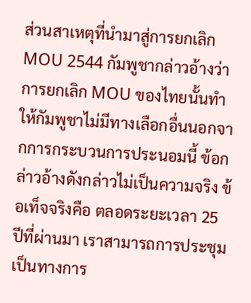ส่วนสาเหตุที่นำมาสู่การยกเลิก MOU 2544 กัมพูชากล่าวอ้างว่า การยกเลิก MOU ของไทยนั้นทำให้กัมพูชาไม่มีทางเลือกอื่นนอกจากการกระบวนการประนอมนี้ ข้อกล่าวอ้างดังกล่าวไม่เป็นความจริง ข้อเท็จจริงคือ ตลอดระยะเวลา 25 ปีที่ผ่านมา เราสามารถการประชุมเป็นทางการ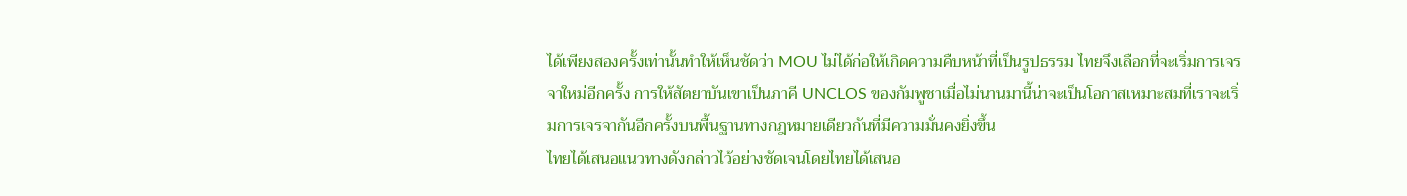ได้เพียงสองครั้งเท่านั้นทำให้เห็นชัดว่า MOU ไม่ได้ก่อให้เกิดความคืบหน้าที่เป็นรูปธรรม ไทยจึงเลือกที่จะเริ่มการเจรจาใหม่อีกครั้ง การให้สัตยาบันเขาเป็นภาคี UNCLOS ของกัมพูชาเมื่อไม่นานมานี้น่าจะเป็นโอกาสเหมาะสมที่เราจะเริ่มการเจรจากันอีกครั้งบนพื้นฐานทางกฎหมายเดียวกันที่มีความมั่นคงยิ่งขึ้น
ไทยได้เสนอแนวทางดังกล่าวไว้อย่างชัดเจนโดยไทยได้เสนอ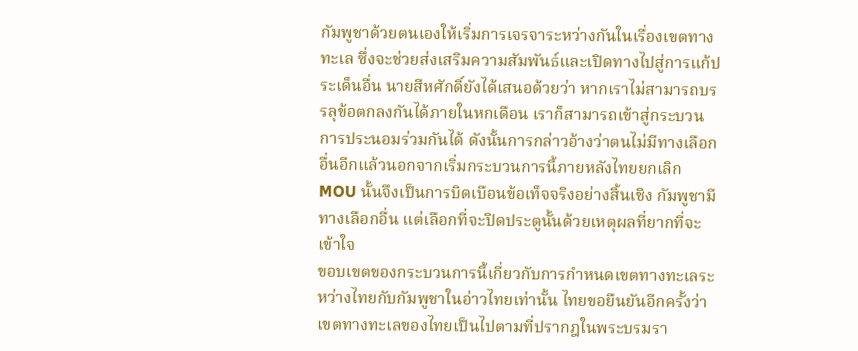กัมพูชาด้วยตนเองให้เริ่มการเจรจาระหว่างกันในเรื่องเขตทางทะเล ซึ่งจะช่วยส่งเสริมความสัมพันธ์และเปิดทางไปสู่การแก้ประเด็นอื่น นายสีหศักดิ์ยังได้เสนอด้วยว่า หากเราไม่สามารถบรรลุข้อตกลงกันได้ภายในหกเดือน เราก็สามารถเข้าสู่กระบวนการประนอมร่วมกันได้ ดังนั้นการกล่าวอ้างว่าตนไม่มีทางเลือกอื่นอีกแล้วนอกจากเริ่มกระบวนการนี้ภายหลังไทยยกเลิก MOU นั้นจึงเป็นการบิดเบือนข้อเท็จจริงอย่างสิ้นเชิง กัมพูชามีทางเลือกอื่น แต่เลือกที่จะปิดประตูนั้นด้วยเหตุผลที่ยากที่จะเข้าใจ
ขอบเขตของกระบวนการนี้เกี่ยวกับการกำหนดเขตทางทะเลระหว่างไทยกับกัมพูชาในอ่าวไทยเท่านั้น ไทยขอยืนยันอีกครั้งว่า เขตทางทะเลของไทยเป็นไปตามที่ปรากฎในพระบรมรา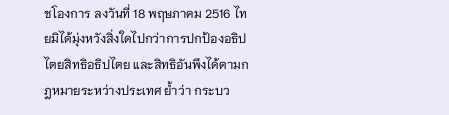ชโองการ ลงวันที่ 18 พฤษภาคม 2516 ไทยมิได้มุ่งหวังสิ่งใดไปกว่าการปกป้องอธิปไตยสิทธิอธิปไตย และสิทธิอันพึงได้ตามกฎหมายระหว่างประเทศ ย้ำว่า กระบว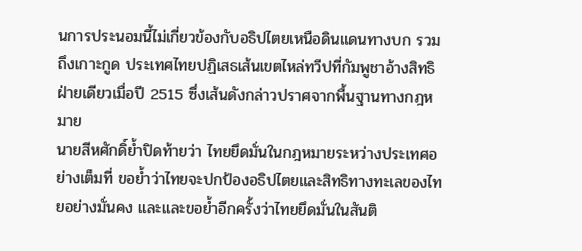นการประนอมนี้ไม่เกี่ยวข้องกับอธิปไตยเหนือดินแดนทางบก รวมถึงเกาะกูด ประเทศไทยปฏิเสธเส้นเขตไหล่ทวีปที่กัมพูชาอ้างสิทธิฝ่ายเดียวเมื่อปี 2515 ซึ่งเส้นดังกล่าวปราศจากพื้นฐานทางกฎหมาย
นายสีหศักดิ์ย้ำปิดท้ายว่า ไทยยึดมั่นในกฎหมายระหว่างประเทศอย่างเต็มที่ ขอย้ำว่าไทยจะปกป้องอธิปไตยและสิทธิทางทะเลของไทยอย่างมั่นคง และและขอย้ำอีกครั้งว่าไทยยึดมั่นในสันติ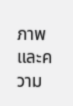ภาพและความ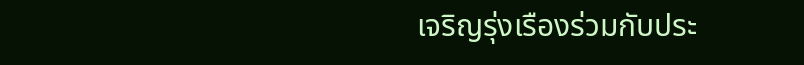เจริญรุ่งเรืองร่วมกับประ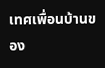เทศเพื่อนบ้านของ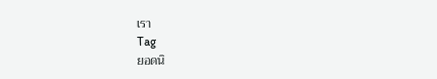เรา
Tag
ยอดนิ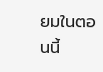ยมในตอนนี้